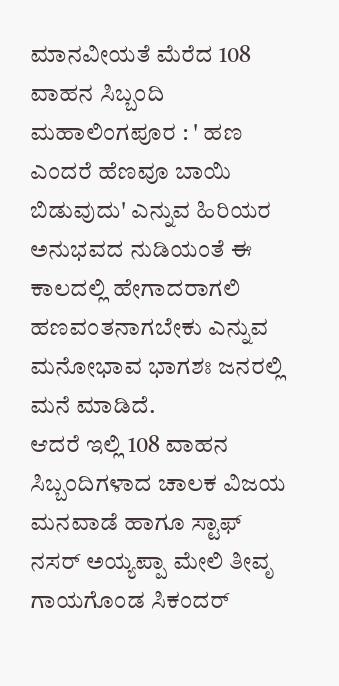ಮಾನವೀಯತೆ ಮೆರೆದ 108 ವಾಹನ ಸಿಬ್ಬಂದಿ
ಮಹಾಲಿಂಗಪೂರ : ' ಹಣ ಎಂದರೆ ಹೆಣವೂ ಬಾಯಿ ಬಿಡುವುದು' ಎನ್ನುವ ಹಿರಿಯರ ಅನುಭವದ ನುಡಿಯಂತೆ ಈ ಕಾಲದಲ್ಲಿ ಹೇಗಾದರಾಗಲಿ ಹಣವಂತನಾಗಬೇಕು ಎನ್ನುವ ಮನೋಭಾವ ಭಾಗಶಃ ಜನರಲ್ಲಿ ಮನೆ ಮಾಡಿದೆ.
ಆದರೆ ಇಲ್ಲಿ 108 ವಾಹನ ಸಿಬ್ಬಂದಿಗಳಾದ ಚಾಲಕ ವಿಜಯ ಮನವಾಡೆ ಹಾಗೂ ಸ್ಟಾಫ್ ನಸರ್ ಅಯ್ಯಪ್ಪಾ ಮೇಲಿ ತೀವೃ ಗಾಯಗೊಂಡ ಸಿಕಂದರ್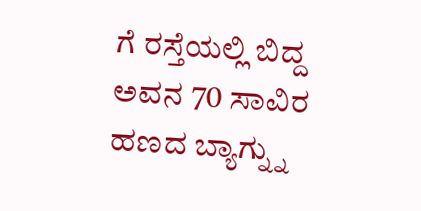ಗೆ ರಸ್ತೆಯಲ್ಲಿ ಬಿದ್ದ ಅವನ 70 ಸಾವಿರ ಹಣದ ಬ್ಯಾಗ್ನ್ನು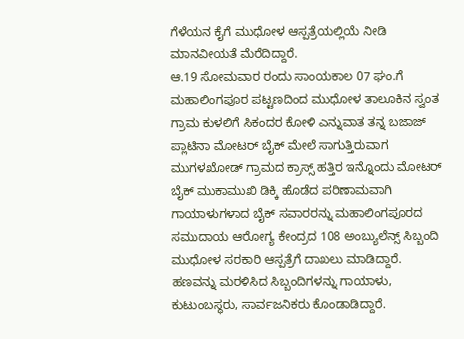ಗೆಳೆಯನ ಕೈಗೆ ಮುಧೋಳ ಆಸ್ಪತ್ರೆಯಲ್ಲಿಯೆ ನೀಡಿ ಮಾನವೀಯತೆ ಮೆರೆದಿದ್ದಾರೆ.
ಆ.19 ಸೋಮವಾರ ರಂದು ಸಾಂಯಕಾಲ 07 ಘಂ.ಗೆ ಮಹಾಲಿಂಗಪೂರ ಪಟ್ಟಣದಿಂದ ಮುಧೋಳ ತಾಲೂಕಿನ ಸ್ವಂತ ಗ್ರಾಮ ಕುಳಲಿಗೆ ಸಿಕಂದರ ಕೋಳಿ ಎನ್ನುವಾತ ತನ್ನ ಬಜಾಜ್ ಪ್ಲಾಟಿನಾ ಮೋಟರ್ ಬೈಕ್ ಮೇಲೆ ಸಾಗುತ್ತಿರುವಾಗ ಮುಗಳಖೋಡ್ ಗ್ರಾಮದ ಕ್ರಾಸ್ಸ್ ಹತ್ತಿರ ಇನ್ನೊಂದು ಮೋಟರ್ ಬೈಕ್ ಮುಕಾಮುಖಿ ಡಿಕ್ಕಿ ಹೊಡೆದ ಪರಿಣಾಮವಾಗಿ ಗಾಯಾಳುಗಳಾದ ಬೈಕ್ ಸವಾರರನ್ನು ಮಹಾಲಿಂಗಪೂರದ ಸಮುದಾಯ ಆರೋಗ್ಯ ಕೇಂದ್ರದ 108 ಅಂಬ್ಯುಲೆನ್ಸ್ ಸಿಬ್ಬಂದಿ ಮುಧೋಳ ಸರಕಾರಿ ಆಸ್ಪತ್ರೆಗೆ ದಾಖಲು ಮಾಡಿದ್ದಾರೆ. ಹಣವನ್ನು ಮರಳಿಸಿದ ಸಿಬ್ಬಂದಿಗಳನ್ನು ಗಾಯಾಳು, ಕುಟುಂಬಸ್ಥರು, ಸಾರ್ವಜನಿಕರು ಕೊಂಡಾಡಿದ್ದಾರೆ.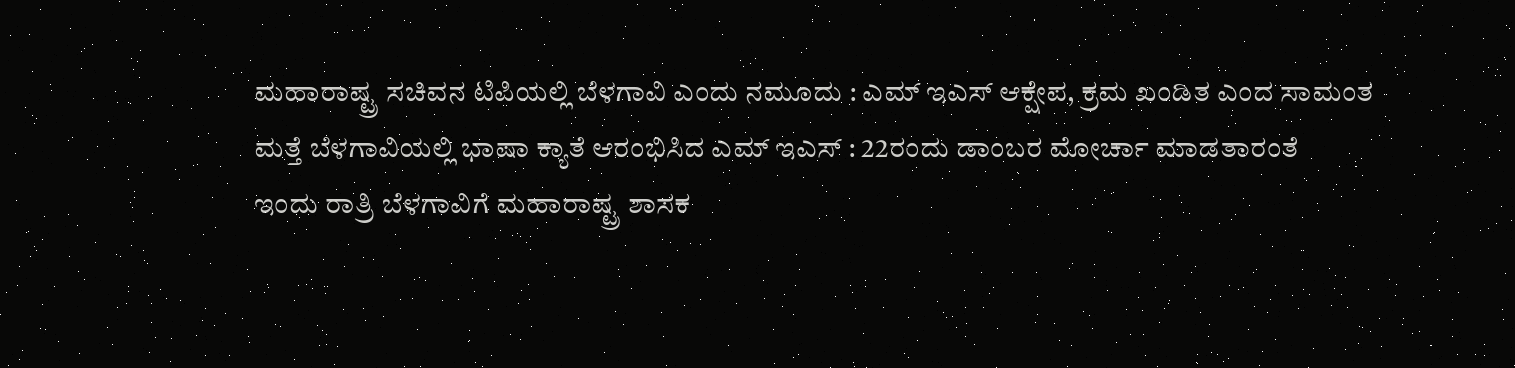ಮಹಾರಾಷ್ಟ್ರ ಸಚಿವನ ಟಿಪಿಯಲ್ಲಿ ಬೆಳಗಾವಿ ಎಂದು ನಮೂದು : ಎಮ್ ಇಎಸ್ ಆಕ್ಷೇಪ, ಕ್ರಮ ಖಂಡಿತ ಎಂದ ಸಾಮಂತ
ಮತ್ತೆ ಬೆಳಗಾವಿಯಲ್ಲಿ ಭಾಷಾ ಕ್ಯಾತೆ ಆರಂಭಿಸಿದ ಎಮ್ ಇಎಸ್ : 22ರಂದು ಡಾಂಬರ ಮೋರ್ಚಾ ಮಾಡತಾರಂತೆ
ಇಂದು ರಾತ್ರಿ ಬೆಳಗಾವಿಗೆ ಮಹಾರಾಷ್ಟ್ರ ಶಾಸಕ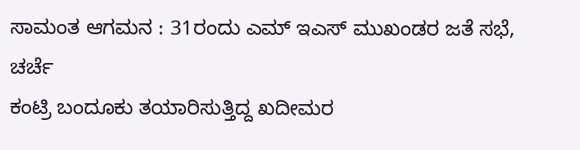ಸಾಮಂತ ಆಗಮನ : 31ರಂದು ಎಮ್ ಇಎಸ್ ಮುಖಂಡರ ಜತೆ ಸಭೆ, ಚರ್ಚೆ
ಕಂಟ್ರಿ ಬಂದೂಕು ತಯಾರಿಸುತ್ತಿದ್ದ ಖದೀಮರ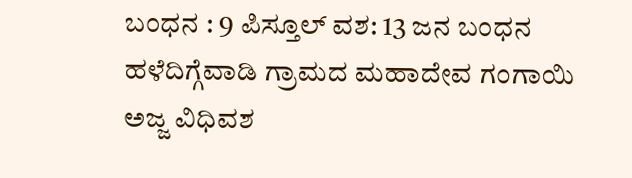ಬಂಧನ : 9 ಪಿಸ್ತೂಲ್ ವಶ: 13 ಜನ ಬಂಧನ
ಹಳೆದಿಗ್ಗೆವಾಡಿ ಗ್ರಾಮದ ಮಹಾದೇವ ಗಂಗಾಯಿ ಅಜ್ಜ ವಿಧಿವಶ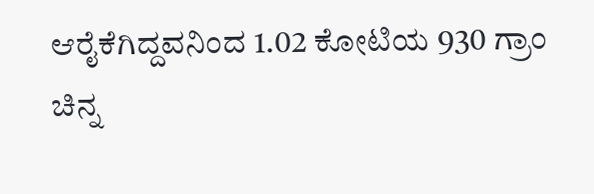ಆರೈಕೆಗಿದ್ದವನಿಂದ 1.02 ಕೋಟಿಯ 930 ಗ್ರಾಂ ಚಿನ್ನ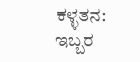ಕಳ್ಳತನ: ಇಬ್ಬರ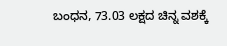ಬಂಧನ, 73.03 ಲಕ್ಷದ ಚಿನ್ನ ವಶಕ್ಕೆ